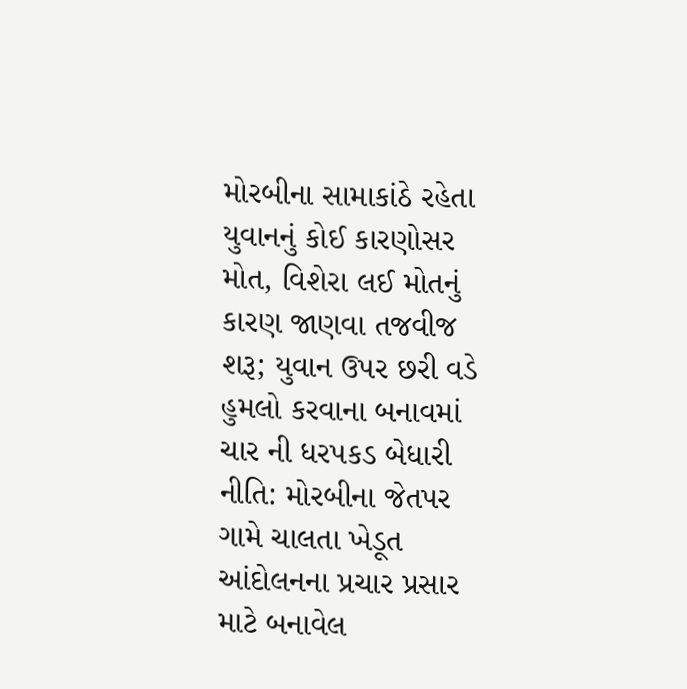મોરબીના સામાકાંઠે રહેતા યુવાનનું કોઈ કારણોસર મોત, વિશેરા લઈ મોતનું કારણ જાણવા તજવીજ શરૂ; યુવાન ઉપર છરી વડે હુમલો કરવાના બનાવમાં ચાર ની ધરપકડ બેધારી નીતિ: મોરબીના જેતપર ગામે ચાલતા ખેડૂત આંદોલનના પ્રચાર પ્રસાર માટે બનાવેલ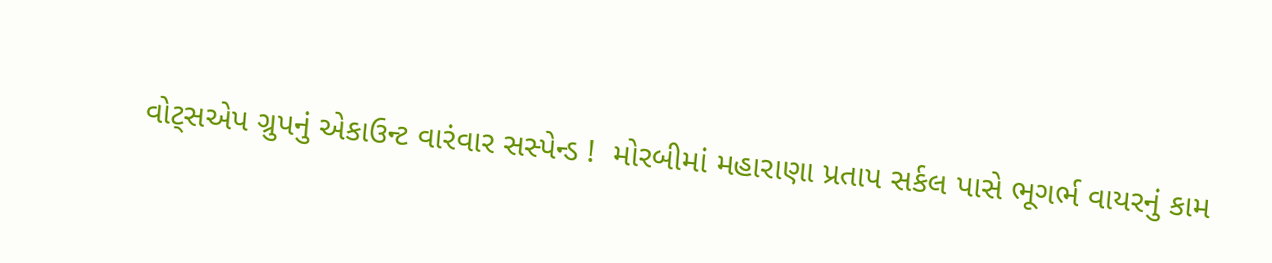વોટ્સએપ ગ્રુપનું એકાઉન્ટ વારંવાર સસ્પેન્ડ !  મોરબીમાં મહારાણા પ્રતાપ સર્કલ પાસે ભૂગર્ભ વાયરનું કામ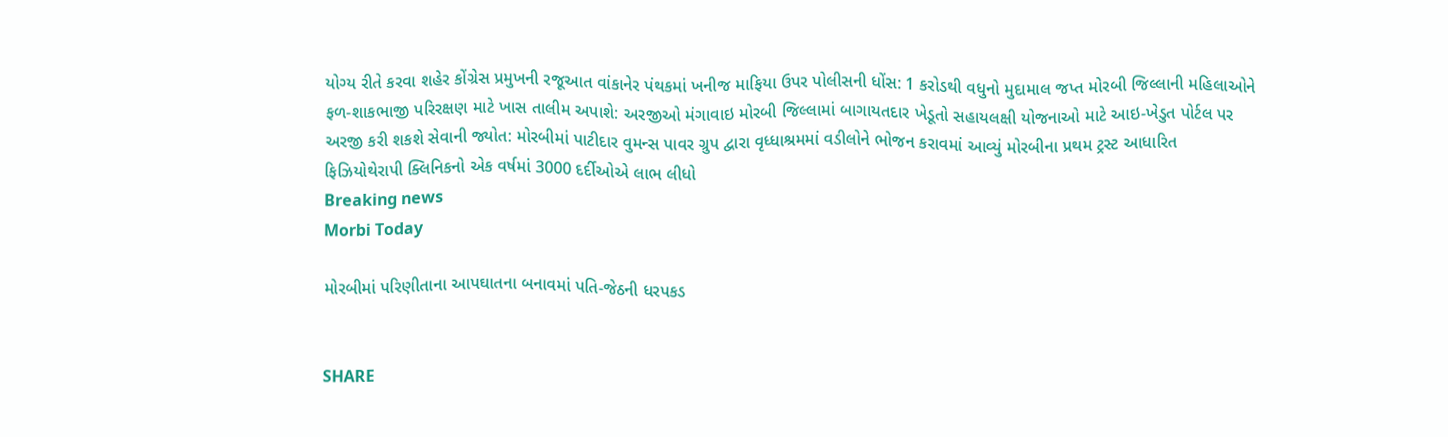યોગ્ય રીતે કરવા શહેર કોંગ્રેસ પ્રમુખની રજૂઆત વાંકાનેર પંથકમાં ખનીજ માફિયા ઉપર પોલીસની ધોંસ: 1 કરોડથી વધુનો મુદામાલ જપ્ત મોરબી જિલ્લાની મહિલાઓને ફળ-શાકભાજી પરિરક્ષણ માટે ખાસ તાલીમ અપાશે: અરજીઓ મંગાવાઇ મોરબી જિલ્લામાં બાગાયતદાર ખેડૂતો સહાયલક્ષી યોજનાઓ માટે આઇ-ખેડુત પોર્ટલ પર અરજી કરી શકશે સેવાની જ્યોત: મોરબીમાં પાટીદાર વુમન્સ પાવર ગ્રુપ દ્વારા વૃધ્ધાશ્રમમાં વડીલોને ભોજન કરાવમાં આવ્યું મોરબીના પ્રથમ ટ્રસ્ટ આધારિત ફિઝિયોથેરાપી ક્લિનિકનો એક વર્ષમાં 3000 દર્દીઓએ લાભ લીધો
Breaking news
Morbi Today

મોરબીમાં પરિણીતાના આપઘાતના બનાવમાં પતિ-જેઠની ધરપકડ


SHARE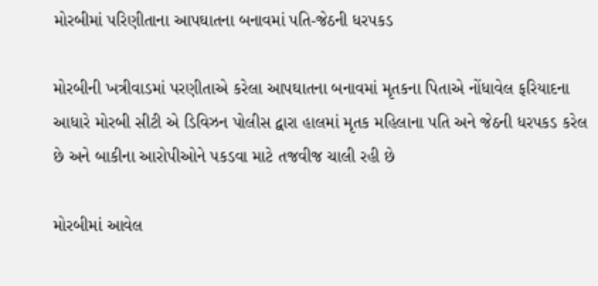મોરબીમાં પરિણીતાના આપઘાતના બનાવમાં પતિ-જેઠની ધરપકડ

મોરબીની ખત્રીવાડમાં પરણીતાએ કરેલા આપઘાતના બનાવમાં મૃતકના પિતાએ નોંધાવેલ ફરિયાદના આધારે મોરબી સીટી એ ડિવિઝન પોલીસ દ્વારા હાલમાં મૃતક મહિલાના પતિ અને જેઠની ધરપકડ કરેલ છે અને બાકીના આરોપીઓને પકડવા માટે તજવીજ ચાલી રહી છે

મોરબીમાં આવેલ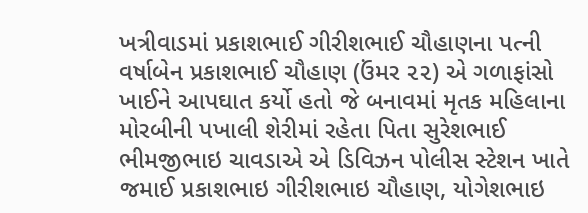ખત્રીવાડમાં પ્રકાશભાઈ ગીરીશભાઈ ચૌહાણના પત્ની વર્ષાબેન પ્રકાશભાઈ ચૌહાણ (ઉંમર ૨૨) એ ગળાફાંસો ખાઈને આપઘાત કર્યો હતો જે બનાવમાં મૃતક મહિલાના મોરબીની પખાલી શેરીમાં રહેતા પિતા સુરેશભાઈ ભીમજીભાઇ ચાવડાએ એ ડિવિઝન પોલીસ સ્ટેશન ખાતે જમાઈ પ્રકાશભાઇ ગીરીશભાઇ ચૌહાણ, યોગેશભાઇ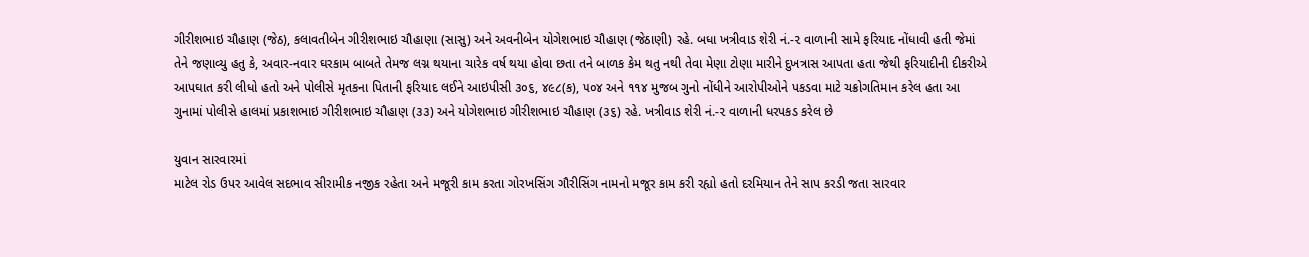ગીરીશભાઇ ચૌહાણ (જેઠ), કલાવતીબેન ગીરીશભાઇ ચૌહાણા (સાસુ) અને અવનીબેન યોગેશભાઇ ચૌહાણ (જેઠાણી) રહે. બધા ખત્રીવાડ શેરી નં.-૨ વાળાની સામે ફરિયાદ નોંધાવી હતી જેમાં તેને જણાવ્યુ હતુ કે, અવાર-નવાર ઘરકામ બાબતે તેમજ લગ્ન થયાના ચારેક વર્ષ થયા હોવા છતા તને બાળક કેમ થતુ નથી તેવા મેણા ટોણા મારીને દુખત્રાસ આપતા હતા જેથી ફરિયાદીની દીકરીએ આપઘાત કરી લીધો હતો અને પોલીસે મૃતકના પિતાની ફરિયાદ લઈને આઇપીસી ૩૦૬, ૪૯૮(ક), ૫૦૪ અને ૧૧૪ મુજબ ગુનો નોંધીને આરોપીઓને પકડવા માટે ચક્રોગતિમાન કરેલ હતા આ ગુનામાં પોલીસે હાલમાં પ્રકાશભાઇ ગીરીશભાઇ ચૌહાણ (૩૩) અને યોગેશભાઇ ગીરીશભાઇ ચૌહાણ (૩૬) રહે. ખત્રીવાડ શેરી નં.-૨ વાળાની ધરપકડ કરેલ છે

યુવાન સારવારમાં
માટેલ રોડ ઉપર આવેલ સદભાવ સીરામીક નજીક રહેતા અને મજૂરી કામ કરતા ગોરખસિંગ ગૌરીસિંગ નામનો મજૂર કામ કરી રહ્યો હતો દરમિયાન તેને સાપ કરડી જતા સારવાર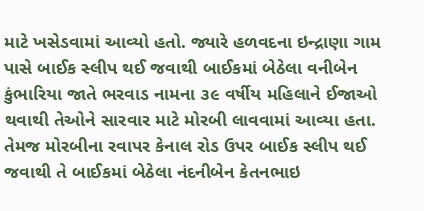માટે ખસેડવામાં આવ્યો હતો. જ્યારે હળવદના ઇન્દ્રાણા ગામ પાસે બાઈક સ્લીપ થઈ જવાથી બાઈકમાં બેઠેલા વનીબેન કુંભારિયા જાતે ભરવાડ નામના ૩૯ વર્ષીય મહિલાને ઈજાઓ થવાથી તેઓને સારવાર માટે મોરબી લાવવામાં આવ્યા હતા. તેમજ મોરબીના રવાપર કેનાલ રોડ ઉપર બાઈક સ્લીપ થઈ જવાથી તે બાઈકમાં બેઠેલા નંદનીબેન કેતનભાઇ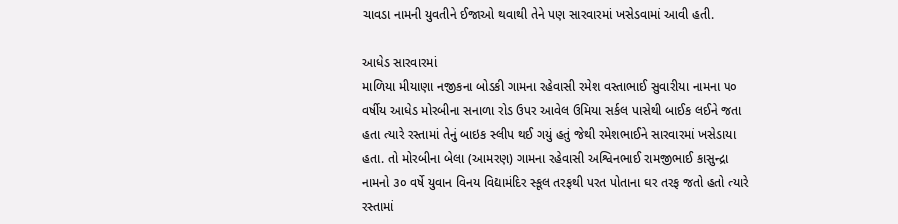ચાવડા નામની યુવતીને ઈજાઓ થવાથી તેને પણ સારવારમાં ખસેડવામાં આવી હતી.

આધેડ સારવારમાં
માળિયા મીયાણા નજીકના બોડકી ગામના રહેવાસી રમેશ વસ્તાભાઈ સુવારીયા નામના ૫૦ વર્ષીય આધેડ મોરબીના સનાળા રોડ ઉપર આવેલ ઉમિયા સર્કલ પાસેથી બાઈક લઈને જતા હતા ત્યારે રસ્તામાં તેનું બાઇક સ્લીપ થઈ ગયું હતું જેથી રમેશભાઈને સારવારમાં ખસેડાયા હતા. તો મોરબીના બેલા (આમરણ) ગામના રહેવાસી અશ્વિનભાઈ રામજીભાઈ કાસુન્દ્રા નામનો ૩૦ વર્ષે યુવાન વિનય વિદ્યામંદિર સ્કૂલ તરફથી પરત પોતાના ઘર તરફ જતો હતો ત્યારે રસ્તામાં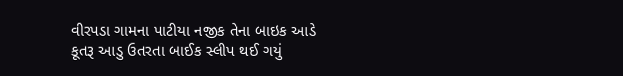વીરપડા ગામના પાટીયા નજીક તેના બાઇક આડે કૂતરૂ આડુ ઉતરતા બાઈક સ્લીપ થઈ ગયું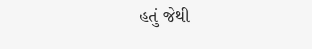હતું જેથી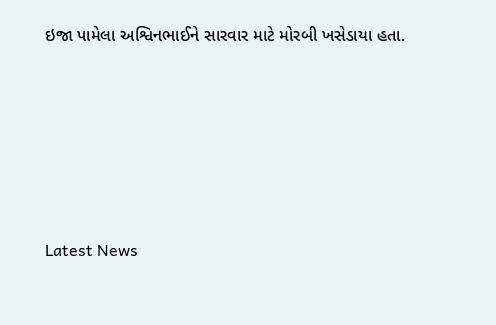ઇજા પામેલા અશ્વિનભાઈને સારવાર માટે મોરબી ખસેડાયા હતા.






Latest News